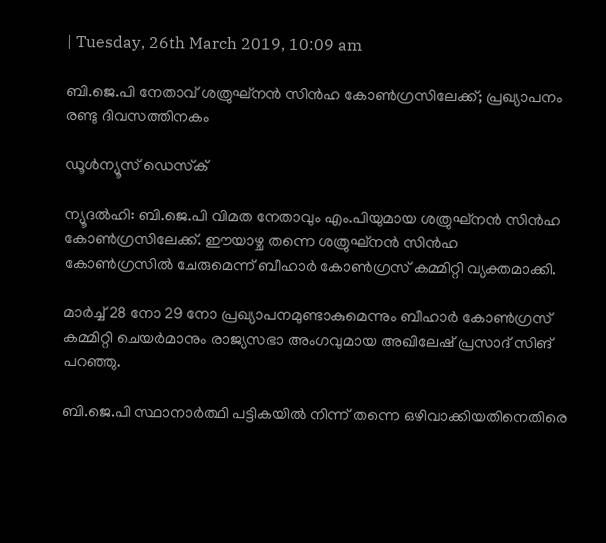| Tuesday, 26th March 2019, 10:09 am

ബി.ജെ.പി നേതാവ് ശത്രുഘ്‌നന്‍ സിന്‍ഹ കോണ്‍ഗ്രസിലേക്ക്; പ്രഖ്യാപനം രണ്ടു ദിവസത്തിനകം

ഡൂള്‍ന്യൂസ് ഡെസ്‌ക്

ന്യൂദല്‍ഹി: ബി.ജെ.പി വിമത നേതാവും എം.പിയുമായ ശത്രുഘ്‌നന്‍ സിന്‍ഹ കോണ്‍ഗ്രസിലേക്ക്. ഈയാഴ്ച തന്നെ ശത്രുഘ്‌നന്‍ സിന്‍ഹ കോണ്‍ഗ്രസില്‍ ചേരുമെന്ന് ബീഹാര്‍ കോണ്‍ഗ്രസ് കമ്മിറ്റി വ്യക്തമാക്കി.

മാര്‍ച്ച് 28 നോ 29 നോ പ്രഖ്യാപനമുണ്ടാകുമെന്നും ബീഹാര്‍ കോണ്‍ഗ്രസ് കമ്മിറ്റി ചെയര്‍മാനും രാജ്യസഭാ അംഗവുമായ അഖിലേഷ് പ്രസാദ് സിങ് പറഞ്ഞു.

ബി.ജെ.പി സ്ഥാനാര്‍ത്ഥി പട്ടികയില്‍ നിന്ന് തന്നെ ഒഴിവാക്കിയതിനെതിരെ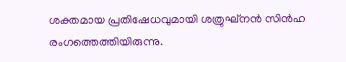ശക്തമായ പ്രതിഷേധവുമായി ശത്രുഘ്‌നന്‍ സിന്‍ഹ രംഗത്തെത്തിയിരുന്നു.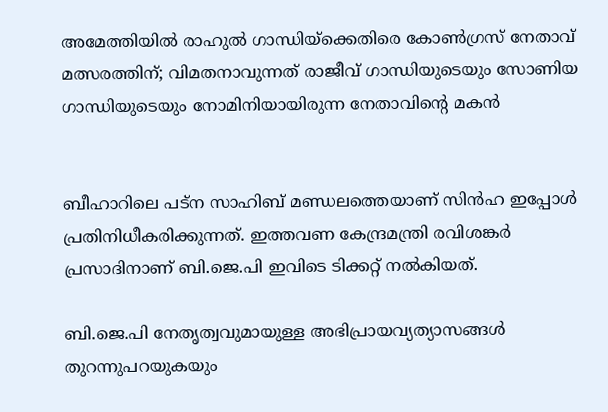അമേത്തിയില്‍ രാഹുല്‍ ഗാന്ധിയ്‌ക്കെതിരെ കോണ്‍ഗ്രസ് നേതാവ് മത്സരത്തിന്; വിമതനാവുന്നത് രാജീവ് ഗാന്ധിയുടെയും സോണിയ ഗാന്ധിയുടെയും നോമിനിയായിരുന്ന നേതാവിന്റെ മകന്‍


ബീഹാറിലെ പട്‌ന സാഹിബ് മണ്ഡലത്തെയാണ് സിന്‍ഹ ഇപ്പോള്‍ പ്രതിനിധീകരിക്കുന്നത്. ഇത്തവണ കേന്ദ്രമന്ത്രി രവിശങ്കര്‍ പ്രസാദിനാണ് ബി.ജെ.പി ഇവിടെ ടിക്കറ്റ് നല്‍കിയത്.

ബി.ജെ.പി നേതൃത്വവുമായുള്ള അഭിപ്രായവ്യത്യാസങ്ങള്‍ തുറന്നുപറയുകയും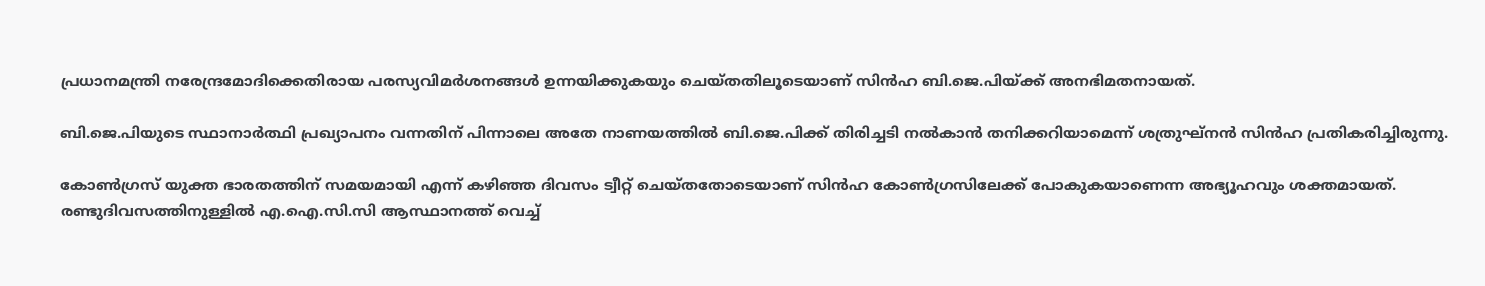പ്രധാനമന്ത്രി നരേന്ദ്രമോദിക്കെതിരായ പരസ്യവിമര്‍ശനങ്ങള്‍ ഉന്നയിക്കുകയും ചെയ്തതിലൂടെയാണ് സിന്‍ഹ ബി.ജെ.പിയ്ക്ക് അനഭിമതനായത്.

ബി.ജെ.പിയുടെ സ്ഥാനാര്‍ത്ഥി പ്രഖ്യാപനം വന്നതിന് പിന്നാലെ അതേ നാണയത്തില്‍ ബി.ജെ.പിക്ക് തിരിച്ചടി നല്‍കാന്‍ തനിക്കറിയാമെന്ന് ശത്രുഘ്‌നന്‍ സിന്‍ഹ പ്രതികരിച്ചിരുന്നു.

കോണ്‍ഗ്രസ് യുക്ത ഭാരതത്തിന് സമയമായി എന്ന് കഴിഞ്ഞ ദിവസം ട്വീറ്റ് ചെയ്തതോടെയാണ് സിന്‍ഹ കോണ്‍ഗ്രസിലേക്ക് പോകുകയാണെന്ന അഭ്യൂഹവും ശക്തമായത്. രണ്ടുദിവസത്തിനുള്ളില്‍ എ.ഐ.സി.സി ആസ്ഥാനത്ത് വെച്ച്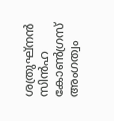ശത്രുഘ്‌നന്‍ സിന്‍ഹ കോണ്‍ഗ്രസ് അംഗത്വം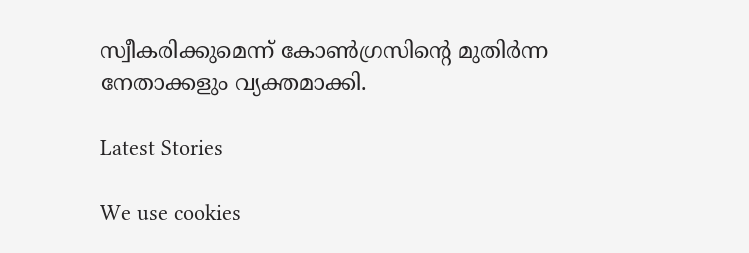സ്വീകരിക്കുമെന്ന് കോണ്‍ഗ്രസിന്റെ മുതിര്‍ന്ന നേതാക്കളും വ്യക്തമാക്കി.

Latest Stories

We use cookies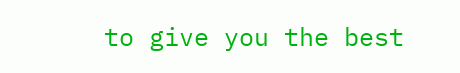to give you the best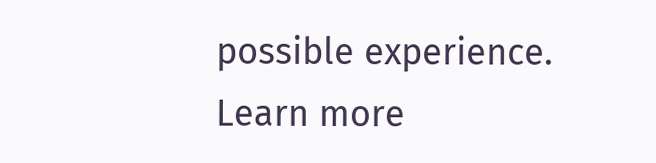possible experience. Learn more